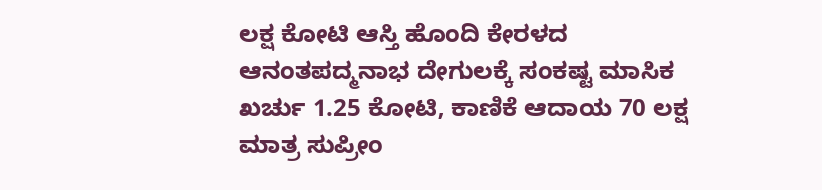ಲಕ್ಷ ಕೋಟಿ ಆಸ್ತಿ ಹೊಂದಿ ಕೇರಳದ ಆನಂತಪದ್ಮನಾಭ ದೇಗುಲಕ್ಕೆ ಸಂಕಷ್ಟ ಮಾಸಿಕ ಖರ್ಚು 1.25 ಕೋಟಿ, ಕಾಣಿಕೆ ಆದಾಯ 70 ಲಕ್ಷ ಮಾತ್ರ ಸುಪ್ರೀಂ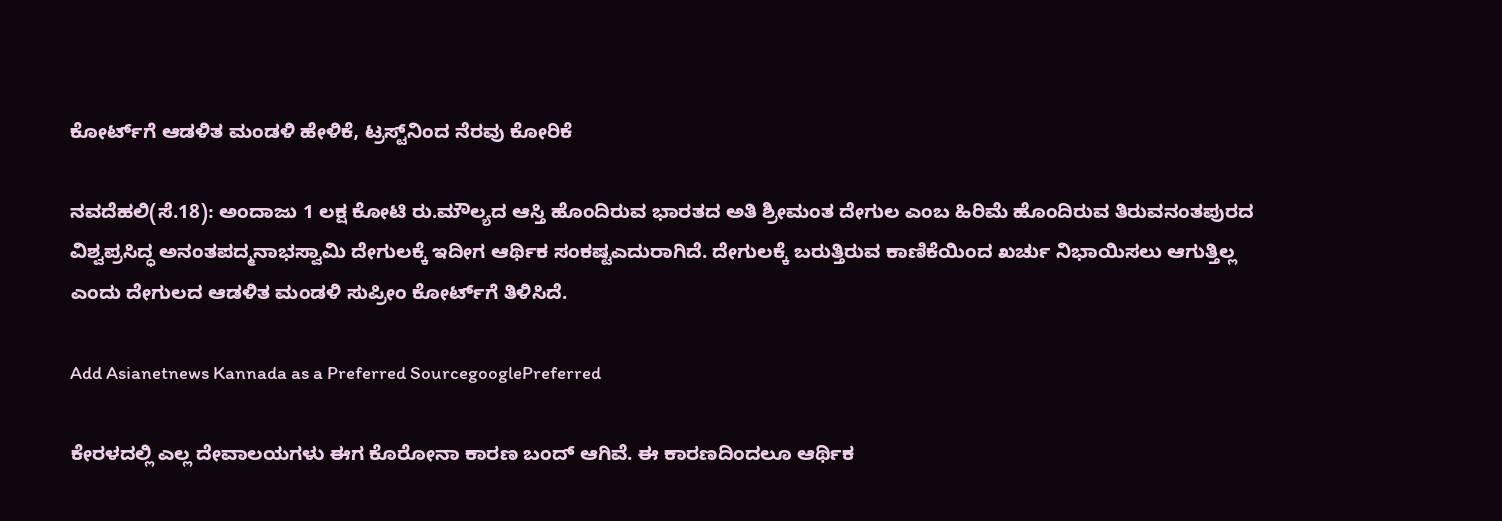ಕೋರ್ಟ್‌ಗೆ ಆಡಳಿತ ಮಂಡಳಿ ಹೇಳಿಕೆ, ಟ್ರಸ್ಟ್‌ನಿಂದ ನೆರವು ಕೋರಿಕೆ

ನವದೆಹಲಿ(ಸೆ.18): ಅಂದಾಜು 1 ಲಕ್ಷ ಕೋಟಿ ರು.ಮೌಲ್ಯದ ಆಸ್ತಿ ಹೊಂದಿರುವ ಭಾರತದ ಅತಿ ಶ್ರೀಮಂತ ದೇಗುಲ ಎಂಬ ಹಿರಿಮೆ ಹೊಂದಿರುವ ತಿರುವನಂತಪುರದ ವಿಶ್ವಪ್ರಸಿದ್ಧ ಅನಂತಪದ್ಮನಾಭಸ್ವಾಮಿ ದೇಗುಲಕ್ಕೆ ಇದೀಗ ಆರ್ಥಿಕ ಸಂಕಷ್ಟಎದುರಾಗಿದೆ. ದೇಗುಲಕ್ಕೆ ಬರುತ್ತಿರುವ ಕಾಣಿಕೆಯಿಂದ ಖರ್ಚು ನಿಭಾಯಿಸಲು ಆಗುತ್ತಿಲ್ಲ ಎಂದು ದೇಗುಲದ ಆಡಳಿತ ಮಂಡಳಿ ಸುಪ್ರೀಂ ಕೋರ್ಟ್‌ಗೆ ತಿಳಿಸಿದೆ.

Add Asianetnews Kannada as a Preferred SourcegooglePreferred

ಕೇರಳದಲ್ಲಿ ಎಲ್ಲ ದೇವಾಲಯಗಳು ಈಗ ಕೊರೋನಾ ಕಾರಣ ಬಂದ್‌ ಆಗಿವೆ. ಈ ಕಾರಣದಿಂದಲೂ ಆರ್ಥಿಕ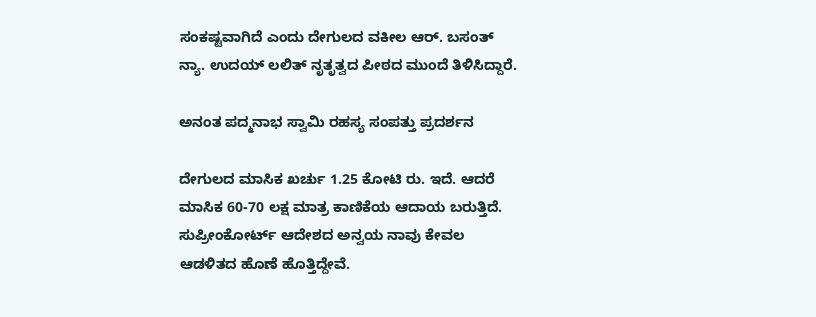ಸಂಕಷ್ಟವಾಗಿದೆ ಎಂದು ದೇಗುಲದ ವಕೀಲ ಆರ್‌. ಬಸಂತ್‌ ನ್ಯಾ. ಉದಯ್‌ ಲಲಿತ್‌ ನೃತೃತ್ವದ ಪೀಠದ ಮುಂದೆ ತಿಳಿಸಿದ್ದಾರೆ.

ಅನಂತ ಪದ್ಮನಾಭ ಸ್ವಾಮಿ ರಹಸ್ಯ ಸಂಪತ್ತು ಪ್ರದರ್ಶನ

ದೇಗುಲದ ಮಾಸಿಕ ಖರ್ಚು 1.25 ಕೋಟಿ ರು. ಇದೆ. ಆದರೆ ಮಾಸಿಕ 60-70 ಲಕ್ಷ ಮಾತ್ರ ಕಾಣಿಕೆಯ ಆದಾಯ ಬರುತ್ತಿದೆ. ಸುಪ್ರೀಂಕೋರ್ಟ್‌ ಆದೇಶದ ಅನ್ವಯ ನಾವು ಕೇವಲ ಆಡಳಿತದ ಹೊಣೆ ಹೊತ್ತಿದ್ದೇವೆ.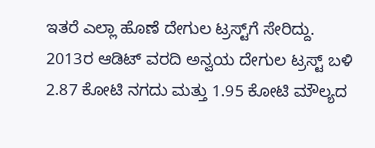ಇತರೆ ಎಲ್ಲಾ ಹೊಣೆ ದೇಗುಲ ಟ್ರಸ್ಟ್‌ಗೆ ಸೇರಿದ್ದು. 2013ರ ಆಡಿಟ್‌ ವರದಿ ಅನ್ವಯ ದೇಗುಲ ಟ್ರಸ್ಟ್‌ ಬಳಿ 2.87 ಕೋಟಿ ನಗದು ಮತ್ತು 1.95 ಕೋಟಿ ಮೌಲ್ಯದ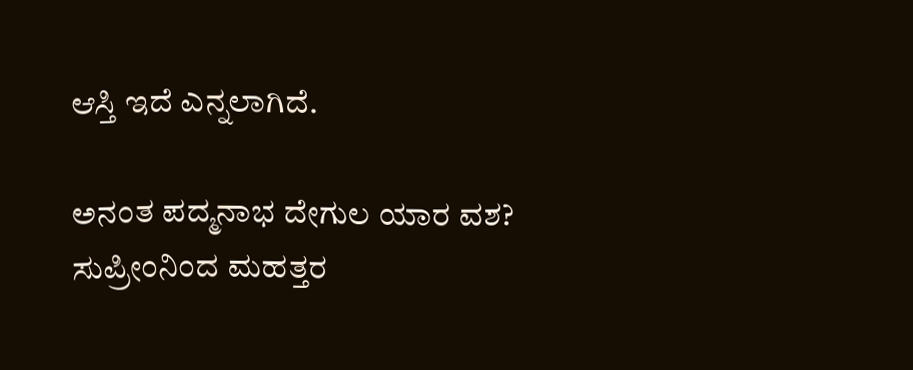ಆಸ್ತಿ ಇದೆ ಎನ್ನಲಾಗಿದೆ.

ಅನಂತ ಪದ್ಮನಾಭ ದೇಗುಲ ಯಾರ ವಶ? ಸುಪ್ರೀಂನಿಂದ ಮಹತ್ತರ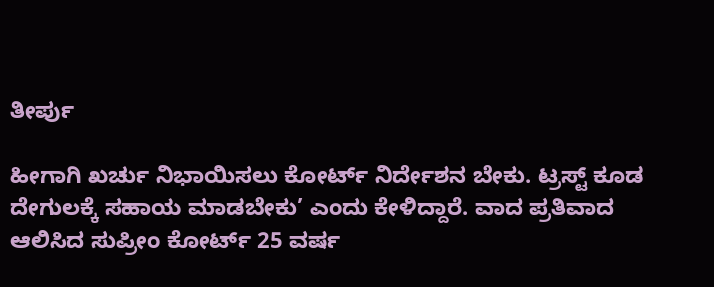ತೀರ್ಪು

ಹೀಗಾಗಿ ಖರ್ಚು ನಿಭಾಯಿಸಲು ಕೋರ್ಟ್‌ ನಿರ್ದೇಶನ ಬೇಕು. ಟ್ರಸ್ಟ್‌ ಕೂಡ ದೇಗುಲಕ್ಕೆ ಸಹಾಯ ಮಾಡಬೇಕು’ ಎಂದು ಕೇಳಿದ್ದಾರೆ. ವಾದ ಪ್ರತಿವಾದ ಆಲಿಸಿದ ಸುಪ್ರೀಂ ಕೋರ್ಟ್‌ 25 ವರ್ಷ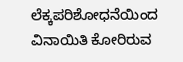ಲೆಕ್ಕಪರಿಶೋಧನೆಯಿಂದ ವಿನಾಯಿತಿ ಕೋರಿರುವ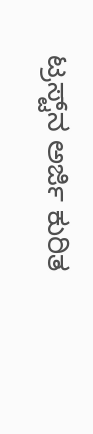ಟ್ರಸ್ಟ್‌ನ ಅರ್ಜಿ ಕುರಿತ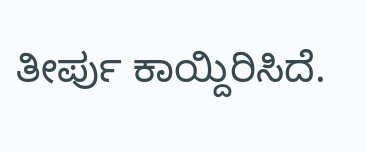ತೀರ್ಪು ಕಾಯ್ದಿರಿಸಿದೆ.